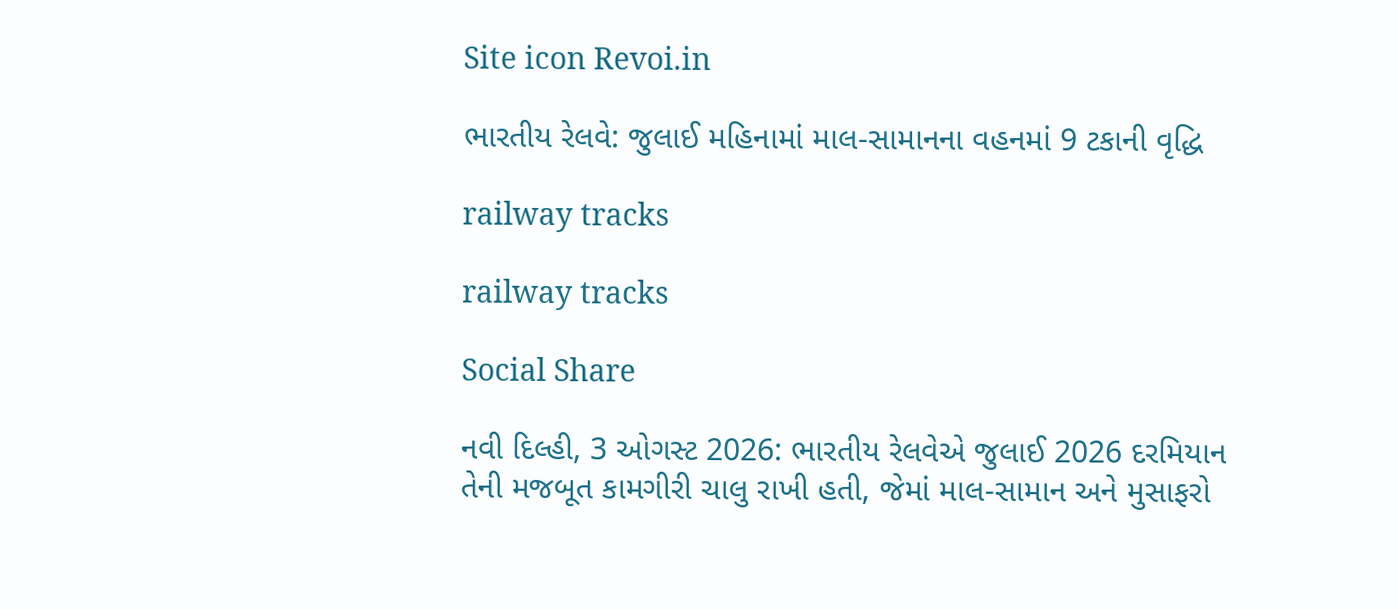Site icon Revoi.in

ભારતીય રેલવે: જુલાઈ મહિનામાં માલ-સામાનના વહનમાં 9 ટકાની વૃદ્ધિ

railway tracks

railway tracks

Social Share

નવી દિલ્હી, 3 ઓગસ્ટ 2026: ભારતીય રેલવેએ જુલાઈ 2026 દરમિયાન તેની મજબૂત કામગીરી ચાલુ રાખી હતી, જેમાં માલ-સામાન અને મુસાફરો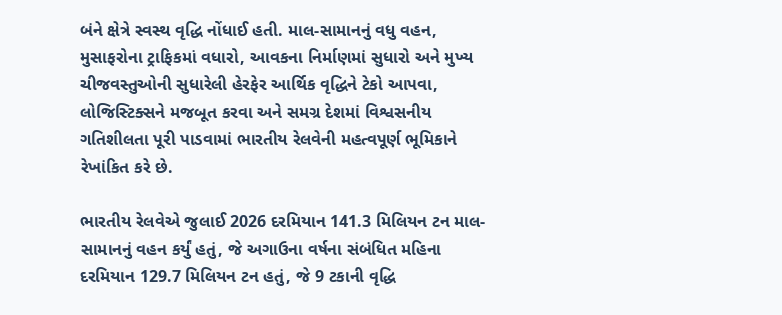બંને ક્ષેત્રે સ્વસ્થ વૃદ્ધિ નોંધાઈ હતી. માલ-સામાનનું વધુ વહન, મુસાફરોના ટ્રાફિકમાં વધારો, આવકના નિર્માણમાં સુધારો અને મુખ્ય ચીજવસ્તુઓની સુધારેલી હેરફેર આર્થિક વૃદ્ધિને ટેકો આપવા, લોજિસ્ટિક્સને મજબૂત કરવા અને સમગ્ર દેશમાં વિશ્વસનીય ગતિશીલતા પૂરી પાડવામાં ભારતીય રેલવેની મહત્વપૂર્ણ ભૂમિકાને રેખાંકિત કરે છે.

ભારતીય રેલવેએ જુલાઈ 2026 દરમિયાન 141.3 મિલિયન ટન માલ-સામાનનું વહન કર્યું હતું, જે અગાઉના વર્ષના સંબંધિત મહિના દરમિયાન 129.7 મિલિયન ટન હતું, જે 9 ટકાની વૃદ્ધિ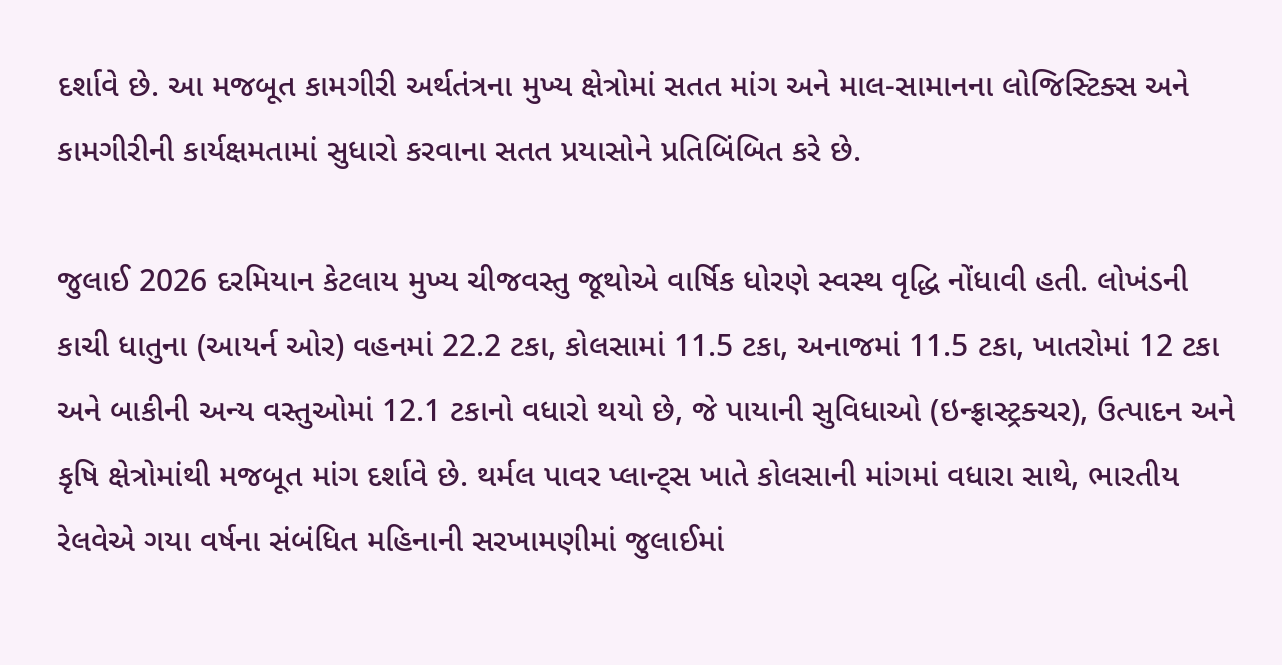દર્શાવે છે. આ મજબૂત કામગીરી અર્થતંત્રના મુખ્ય ક્ષેત્રોમાં સતત માંગ અને માલ-સામાનના લોજિસ્ટિક્સ અને કામગીરીની કાર્યક્ષમતામાં સુધારો કરવાના સતત પ્રયાસોને પ્રતિબિંબિત કરે છે.

જુલાઈ 2026 દરમિયાન કેટલાય મુખ્ય ચીજવસ્તુ જૂથોએ વાર્ષિક ધોરણે સ્વસ્થ વૃદ્ધિ નોંધાવી હતી. લોખંડની કાચી ધાતુના (આયર્ન ઓર) વહનમાં 22.2 ટકા, કોલસામાં 11.5 ટકા, અનાજમાં 11.5 ટકા, ખાતરોમાં 12 ટકા અને બાકીની અન્ય વસ્તુઓમાં 12.1 ટકાનો વધારો થયો છે, જે પાયાની સુવિધાઓ (ઇન્ફ્રાસ્ટ્રક્ચર), ઉત્પાદન અને કૃષિ ક્ષેત્રોમાંથી મજબૂત માંગ દર્શાવે છે. થર્મલ પાવર પ્લાન્ટ્સ ખાતે કોલસાની માંગમાં વધારા સાથે, ભારતીય રેલવેએ ગયા વર્ષના સંબંધિત મહિનાની સરખામણીમાં જુલાઈમાં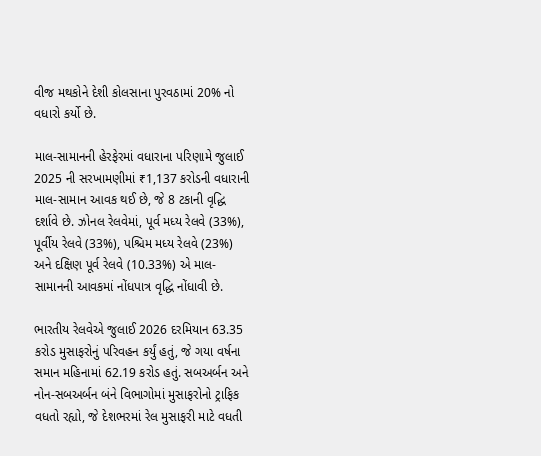વીજ મથકોને દેશી કોલસાના પુરવઠામાં 20% નો વધારો કર્યો છે.

માલ-સામાનની હેરફેરમાં વધારાના પરિણામે જુલાઈ 2025 ની સરખામણીમાં ₹1,137 કરોડની વધારાની માલ-સામાન આવક થઈ છે, જે 8 ટકાની વૃદ્ધિ દર્શાવે છે. ઝોનલ રેલવેમાં, પૂર્વ મધ્ય રેલવે (33%), પૂર્વીય રેલવે (33%), પશ્ચિમ મધ્ય રેલવે (23%) અને દક્ષિણ પૂર્વ રેલવે (10.33%) એ માલ-સામાનની આવકમાં નોંધપાત્ર વૃદ્ધિ નોંધાવી છે.

ભારતીય રેલવેએ જુલાઈ 2026 દરમિયાન 63.35 કરોડ મુસાફરોનું પરિવહન કર્યું હતું, જે ગયા વર્ષના સમાન મહિનામાં 62.19 કરોડ હતું. સબઅર્બન અને નોન-સબઅર્બન બંને વિભાગોમાં મુસાફરોનો ટ્રાફિક વધતો રહ્યો, જે દેશભરમાં રેલ મુસાફરી માટે વધતી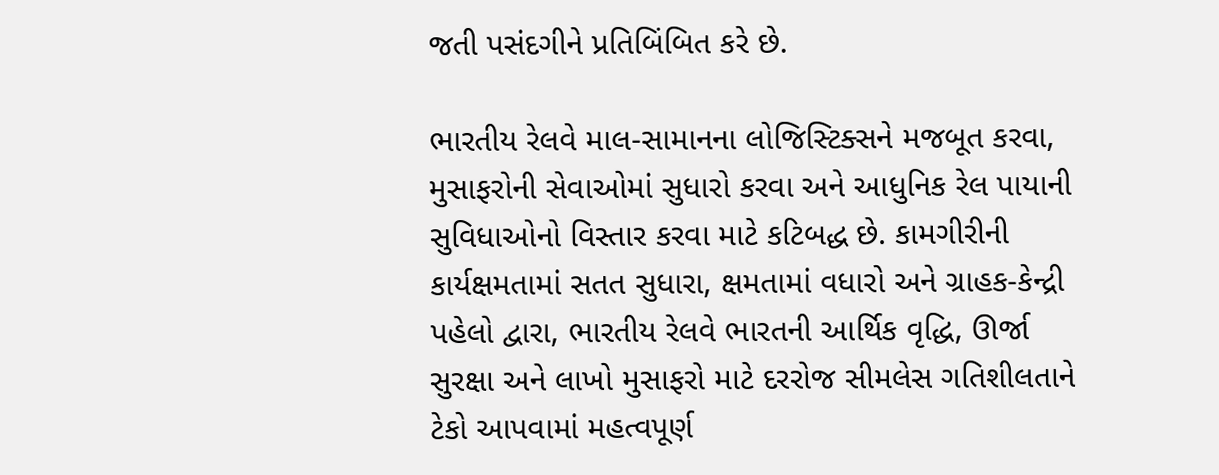જતી પસંદગીને પ્રતિબિંબિત કરે છે.

ભારતીય રેલવે માલ-સામાનના લોજિસ્ટિક્સને મજબૂત કરવા, મુસાફરોની સેવાઓમાં સુધારો કરવા અને આધુનિક રેલ પાયાની સુવિધાઓનો વિસ્તાર કરવા માટે કટિબદ્ધ છે. કામગીરીની કાર્યક્ષમતામાં સતત સુધારા, ક્ષમતામાં વધારો અને ગ્રાહક-કેન્દ્રી પહેલો દ્વારા, ભારતીય રેલવે ભારતની આર્થિક વૃદ્ધિ, ઊર્જા સુરક્ષા અને લાખો મુસાફરો માટે દરરોજ સીમલેસ ગતિશીલતાને ટેકો આપવામાં મહત્વપૂર્ણ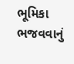ભૂમિકા ભજવવાનું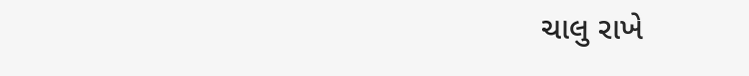ચાલુ રાખે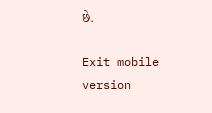છે.

Exit mobile version